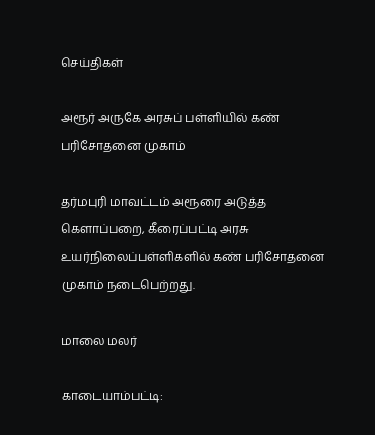செய்திகள்

அரூர் அருகே அரசுப் பள்ளியில் கண் பரிசோதனை முகாம்

தர்மபுரி மாவட்டம் அரூரை அடுத்த கெளாப்பறை, கீரைப்பட்டி அரசு உயர்நிலைப்பள்ளிகளில் கண் பரிசோதனை முகாம் நடைபெற்றது.

மாலை மலர்

காடையாம்பட்டி: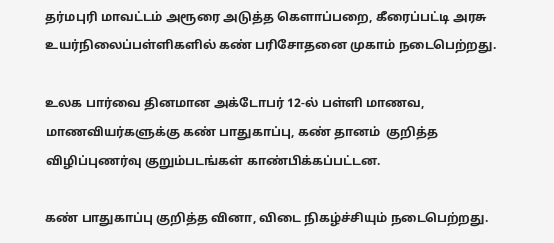தர்மபுரி மாவட்டம் அரூரை அடுத்த கெளாப்பறை, கீரைப்பட்டி அரசு உயர்நிலைப்பள்ளிகளில் கண் பரிசோதனை முகாம் நடைபெற்றது.

உலக பார்வை தினமான அக்டோபர் 12-ல் பள்ளி மாணவ, மாணவியர்களுக்கு கண் பாதுகாப்பு, கண் தானம்  குறித்த விழிப்புணர்வு குறும்படங்கள் காண்பிக்கப்பட்டன.

கண் பாதுகாப்பு குறித்த வினா, விடை நிகழ்ச்சியும் நடைபெற்றது.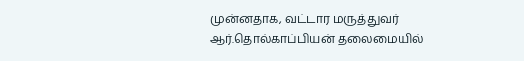முன்னதாக, வட்டார மருத்துவர் ஆர்.தொல்காப்பியன் தலைமையில்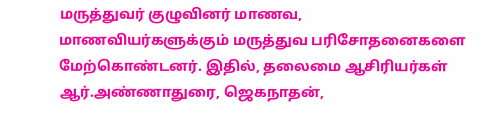மருத்துவர் குழுவினர் மாணவ, மாணவியர்களுக்கும் மருத்துவ பரிசோதனைகளை மேற்கொண்டனர். இதில், தலைமை ஆசிரியர்கள் ஆர்.அண்ணாதுரை, ஜெகநாதன்,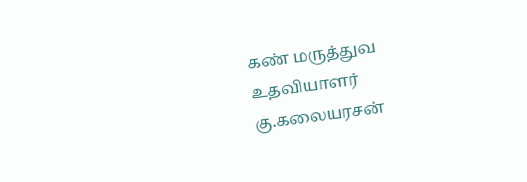கண் மருத்துவ உதவியாளர் கு.கலையரசன்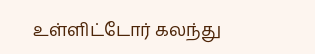உள்ளிட்டோர் கலந்து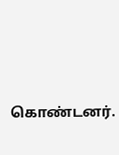கொண்டனர்.